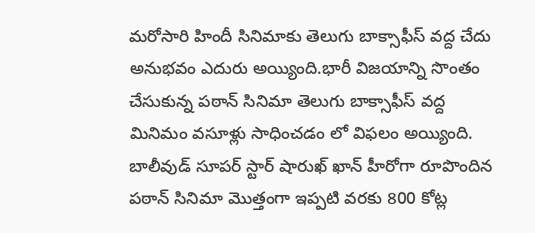మరోసారి హిందీ సినిమాకు తెలుగు బాక్సాఫీస్ వద్ద చేదు అనుభవం ఎదురు అయ్యింది.భారీ విజయాన్ని సొంతం చేసుకున్న పఠాన్ సినిమా తెలుగు బాక్సాఫీస్ వద్ద మినిమం వసూళ్లు సాధించడం లో విఫలం అయ్యింది.
బాలీవుడ్ సూపర్ స్టార్ షారుఖ్ ఖాన్ హీరోగా రూపొందిన పఠాన్ సినిమా మొత్తంగా ఇప్పటి వరకు 800 కోట్ల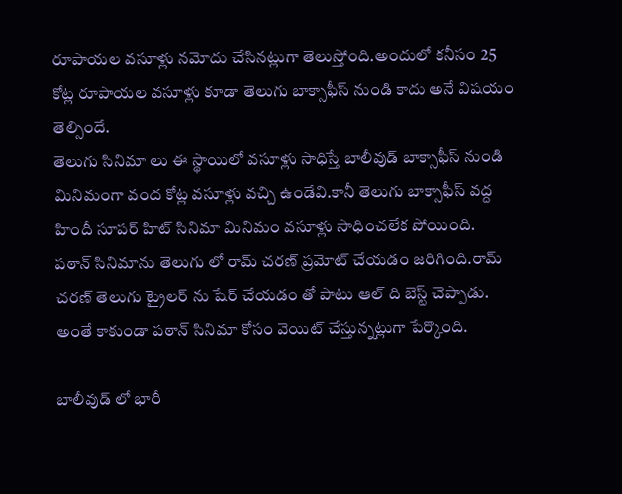రూపాయల వసూళ్లు నమోదు చేసినట్లుగా తెలుస్తోంది.అందులో కనీసం 25 కోట్ల రూపాయల వసూళ్లు కూడా తెలుగు బాక్సాఫీస్ నుండి కాదు అనే విషయం తెల్సిందే.
తెలుగు సినిమా లు ఈ స్థాయిలో వసూళ్లు సాధిస్తే బాలీవుడ్ బాక్సాఫీస్ నుండి మినిమంగా వంద కోట్ల వసూళ్లు వచ్చి ఉండేవి.కానీ తెలుగు బాక్సాఫీస్ వద్ద హిందీ సూపర్ హిట్ సినిమా మినిమం వసూళ్లు సాధించలేక పోయింది.
పఠాన్ సినిమాను తెలుగు లో రామ్ చరణ్ ప్రమోట్ చేయడం జరిగింది.రామ్ చరణ్ తెలుగు ట్రైలర్ ను షేర్ చేయడం తో పాటు ఆల్ ది బెస్ట్ చెప్పాడు.
అంతే కాకుండా పఠాన్ సినిమా కోసం వెయిట్ చేస్తున్నట్లుగా పేర్కొంది.

బాలీవుడ్ లో భారీ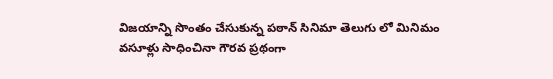విజయాన్ని సొంతం చేసుకున్న పఠాన్ సినిమా తెలుగు లో మినిమం వసూళ్లు సాధించినా గౌరవ ప్రథంగా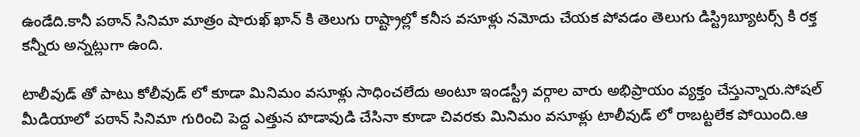ఉండేది.కానీ పఠాన్ సినిమా మాత్రం షారుఖ్ ఖాన్ కి తెలుగు రాష్ట్రాల్లో కనీస వసూళ్లు నమోదు చేయక పోవడం తెలుగు డిస్ట్రిబ్యూటర్స్ కి రక్త కన్నీరు అన్నట్లుగా ఉంది.

టాలీవుడ్ తో పాటు కోలీవుడ్ లో కూడా మినిమం వసూళ్లు సాధించలేదు అంటూ ఇండస్ట్రీ వర్గాల వారు అభిప్రాయం వ్యక్తం చేస్తున్నారు.సోషల్ మీడియాలో పఠాన్ సినిమా గురించి పెద్ద ఎత్తున హడావుడి చేసినా కూడా చివరకు మినిమం వసూళ్లు టాలీవుడ్ లో రాబట్టలేక పోయింది.ఆ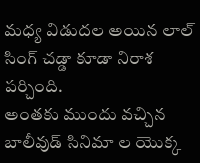మధ్య విడుదల అయిన లాల్ సింగ్ చడ్డా కూడా నిరాశ పర్చింది.
అంతకు ముందు వచ్చిన బాలీవుడ్ సినిమా ల యొక్క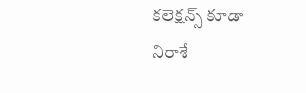కలెక్షన్స్ కూడా నిరాశే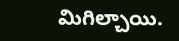మిగిల్చాయి.